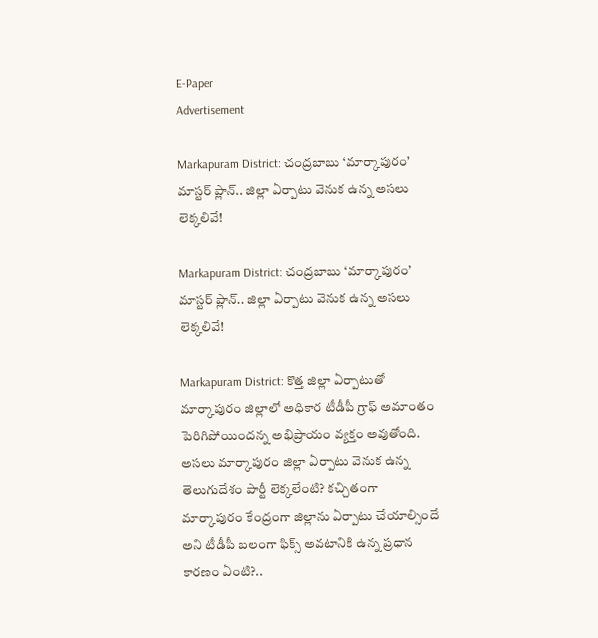E-Paper
Advertisement

Markapuram District: చంద్రబాబు ‘మార్కాపురం’ మాస్టర్ ప్లాన్.. జిల్లా ఏర్పాటు వెనుక ఉన్న అసలు లెక్కలివే!

Markapuram District: చంద్రబాబు ‘మార్కాపురం’ మాస్టర్ ప్లాన్.. జిల్లా ఏర్పాటు వెనుక ఉన్న అసలు లెక్కలివే!

Markapuram District: కొత్త జిల్లా ఏర్పాటుతో మార్కాపురం జిల్లాలో అధికార టీడీపీ గ్రాఫ్ అమాంతం పెరిగిపోయిందన్న అభిప్రాయం వ్యక్తం అవుతోంది. అస‌లు మార్కాపురం జిల్లా ఏర్పాటు వెనుక ఉన్న తెలుగుదేశం పార్టీ లెక్కలేంటి? క‌చ్చితంగా మార్కాపురం కేంద్రంగా జిల్లాను ఏర్పాటు చేయాల్సిందే అని టీడీపీ బ‌లంగా ఫిక్స్ అవ‌టానికి ఉన్న ప్రధాన కారణం ఏంటి?..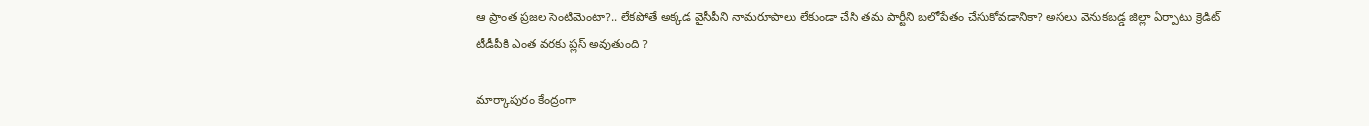ఆ ప్రాంత ప్ర‌జ‌ల సెంటిమెంటా?.. లేకపోతే అక్కడ వైసీపీని నామరూపాలు లేకుండా చేసి తమ పార్టీని బలోపేతం చేసుకోవడానికా? అసలు వెనుకబడ్డ జిల్లా ఏర్పాటు క్రెడిట్ టీడీపీకి ఎంత వరకు ప్ల‌స్ అవుతుంది ?

మార్కాపురం కేంద్రంగా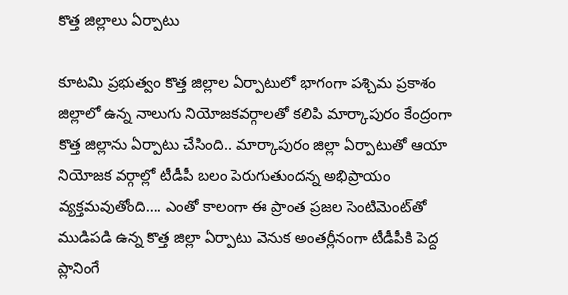కొత్త జిల్లాలు ఏర్పాటు

కూట‌మి ప్ర‌భుత్వం కొత్త జిల్లాల ఏర్పాటులో భాగంగా పశ్చిమ ప్ర‌కాశం జిల్లాలో ఉన్న నాలుగు నియోజ‌క‌వ‌ర్గాల‌తో క‌లిపి మార్కాపురం కేంద్రంగా కొత్త జిల్లాను ఏర్పాటు చేసింది.. మార్కాపురం జిల్లా ఏర్పాటుతో ఆయా నియోజక వర్గాల్లో టీడీపీ బలం పెరుగుతుందన్న అభిప్రాయం వ్యక్తమవుతోంది…. ఎంతో కాలంగా ఈ ప్రాంత ప్ర‌జ‌ల సెంటిమెంట్‌తో ముడిప‌డి ఉన్న‌ కొత్త జిల్లా ఏర్పాటు వెనుక అంత‌ర్లీనంగా టీడీపీకి పెద్ద ప్లానింగే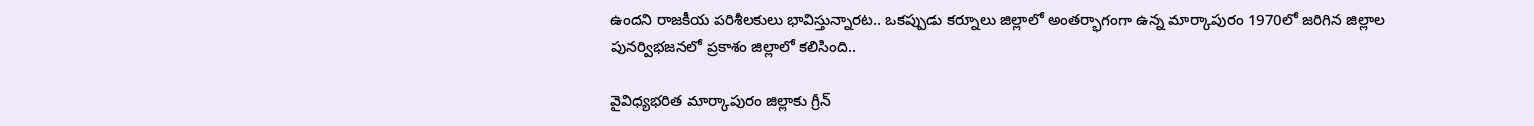ఉంద‌ని రాజ‌కీయ ప‌రిశీలకులు భావిస్తున్నారట.. ఒకప్పుడు క‌ర్నూలు జిల్లాలో అంతర్భాగంగా ఉన్న మార్కాపురం 1970లో జరిగిన జిల్లాల పునర్విభజనలో ప్రకాశం జిల్లాలో కలిసింది..

వైవిధ్యభరిత మార్కాపురం జిల్లాకు గ్రీన్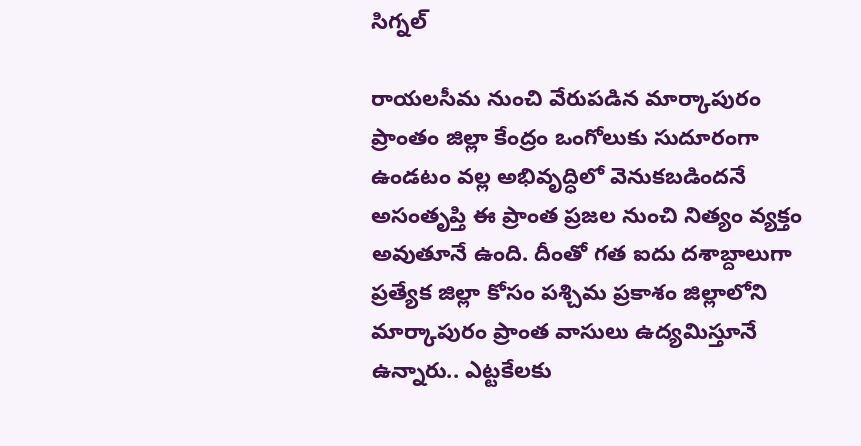సిగ్నల్

రాయలసీమ నుంచి వేరుపడిన మార్కాపురం ప్రాంతం జిల్లా కేంద్రం ఒంగోలుకు సుదూరంగా ఉండటం వల్ల అభివృద్ధిలో వెనుకబడిందనే అసంతృప్తి ఈ ప్రాంత ప్ర‌జ‌ల నుంచి నిత్యం వ్యక్తం అవుతూనే ఉంది. దీంతో గ‌త ఐదు ద‌శాబ్దాలుగా ప్రత్యేక జిల్లా కోసం పశ్చిమ ప్రకాశం జిల్లాలోని మార్కాపురం ప్రాంత వాసులు ఉద్యమిస్తూనే ఉన్నారు.. ఎట్టకేలకు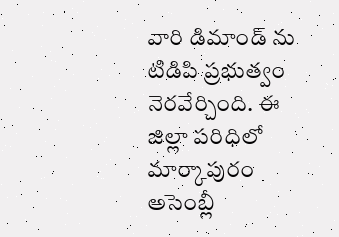వారి డిమాండ్ ను టిడిపి ప్రభుత్వం నెరవేర్చింది. ఈ జిల్లా పరిధిలో మార్కాపురం అసెంబ్లీ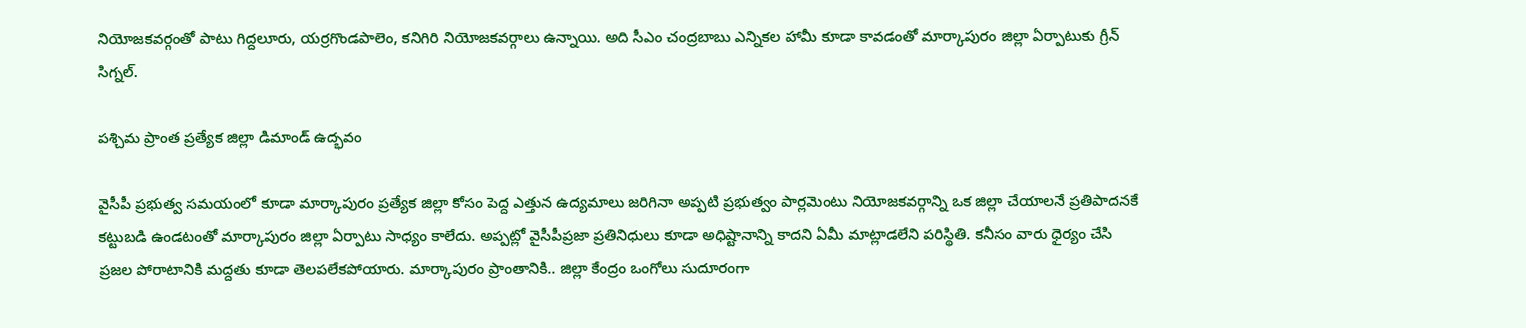నియోజకవర్గంతో పాటు గిద్దలూరు, యర్రగొండపాలెం, కనిగిరి నియోజకవర్గాలు ఉన్నాయి. అది సీఎం చంద్రబాబు ఎన్నికల హామీ కూడా కావడంతో మార్కాపురం జిల్లా ఏర్పాటుకు గ్రీన్ సిగ్న‌ల్.

పశ్చిమ ప్రాంత ప్రత్యేక జిల్లా డిమాండ్ ఉద్భవం

వైసీపీ ప్రభుత్వ సమయంలో కూడా మార్కాపురం ప్రత్యేక జిల్లా కోసం పెద్ద ఎత్తున ఉద్యమాలు జరిగినా అప్పటి ప్రభుత్వం పార్లమెంటు నియోజకవర్గాన్ని ఒక జిల్లా చేయాలనే ప్రతిపాదనకే కట్టుబడి ఉండటంతో మార్కాపురం జిల్లా ఏర్పాటు సాధ్యం కాలేదు. అప్పట్లో వైసీపీప్రజా ప్రతినిధులు కూడా అధిష్టానాన్ని కాదని ఏమీ మాట్లాడలేని పరిస్థితి. కనీసం వారు ధైర్యం చేసి ప్రజల పోరాటానికి మద్దతు కూడా తెలపలేకపోయారు. మార్కాపురం ప్రాంతానికి.. జిల్లా కేంద్రం ఒంగోలు సుదూరంగా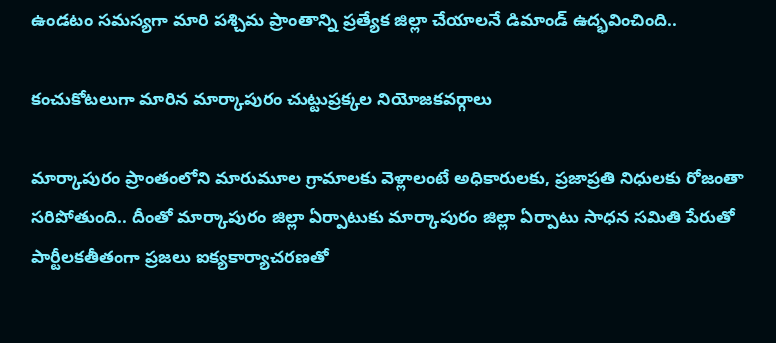ఉండటం సమస్యగా మారి పశ్చిమ ప్రాంతాన్ని ప్రత్యేక జిల్లా చేయాలనే డిమాండ్‌ ఉద్భవించింది..

కంచుకోటలుగా మారిన మార్కాపురం చుట్టుప్రక్కల నియోజకవర్గాలు

మార్కాపురం ప్రాంతంలోని మారుమూల గ్రామాలకు వెళ్లాలంటే అధికారులకు, ప్రజాప్రతి నిధులకు రోజంతా సరిపోతుంది.. దీంతో మార్కాపురం జిల్లా ఏర్పాటుకు మార్కాపురం జిల్లా ఏర్పాటు సాధన సమితి పేరుతో పార్టీలకతీతంగా ప్రజలు ఐక్యకార్యాచరణతో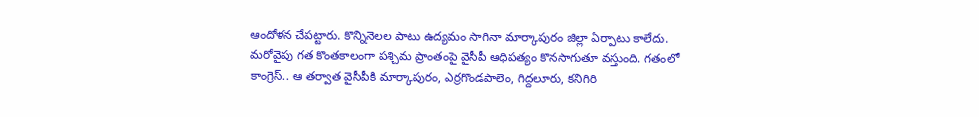ఆందోళన చేపట్టారు. కొన్నినెలల పాటు ఉద్యమం సాగినా మార్కాపురం జిల్లా ఏర్పాటు కాలేదు. మ‌రోవైపు గత కొంతకాలంగా ప‌శ్చిమ ప్రాంతంపై వైసీపీ ఆధిపత్యం కొన‌సాగుతూ వ‌స్తుంది. గ‌తంలో కాంగ్రెస్.. ఆ త‌ర్వాత వైసీపీకి మార్కాపురం, ఎర్ర‌గొండ‌పాలెం, గిద్దలూరు, క‌నిగిరి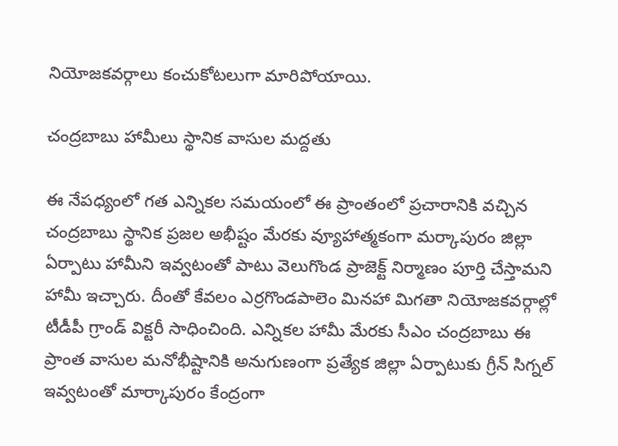నియోజ‌క‌వ‌ర్గాలు కంచుకోట‌లుగా మారిపోయాయి.

చంద్రబాబు హామీలు స్థానిక వాసుల మద్దతు

ఈ నేప‌ధ్యంలో గ‌త ఎన్నిక‌ల స‌మ‌యంలో ఈ ప్రాంతంలో ప్ర‌చారానికి వ‌చ్చిన చంద్ర‌బాబు స్థానిక ప్రజల అభీష్టం మేరకు వ్యూహాత్మ‌కంగా మ‌ర్కాపురం జిల్లా ఏర్పాటు హామీని ఇవ్వటంతో పాటు వెలుగొండ ప్రాజెక్ట్ నిర్మాణం పూర్తి చేస్తామని హామీ ఇచ్చారు. దీంతో కేవ‌లం ఎర్ర‌గొండ‌పాలెం మిన‌హా మిగ‌తా నియోజ‌క‌వ‌ర్గాల్లో టీడీపీ గ్రాండ్ విక్టరీ సాధించింది. ఎన్నిక‌ల హామీ మేర‌కు సీఎం చంద్రబాబు ఈ ప్రాంత వాసుల మనోభీష్టానికి అనుగుణంగా ప్రత్యేక జిల్లా ఏర్పాటుకు గ్రీన్ సిగ్న‌ల్ ఇవ్వ‌టంతో మార్కాపురం కేంద్రంగా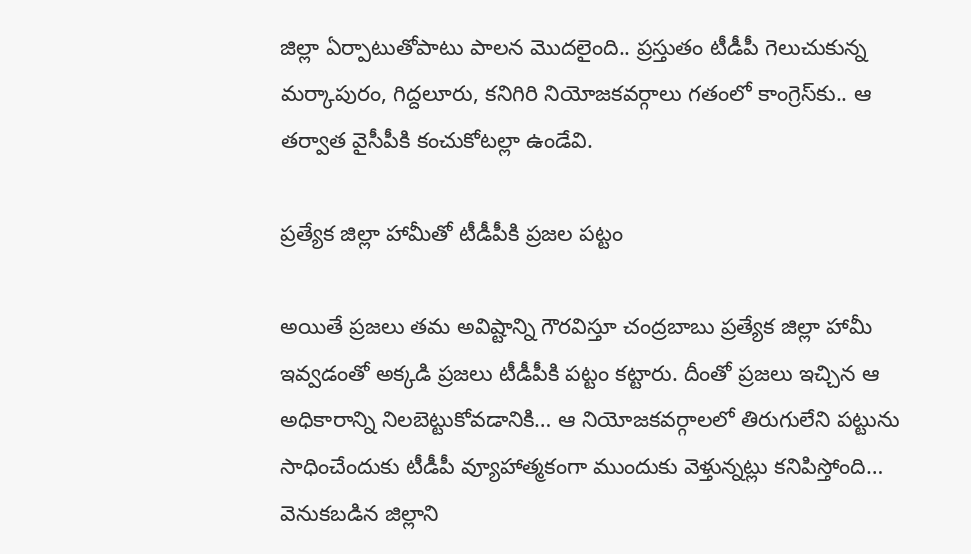జిల్లా ఏర్పాటుతోపాటు పాల‌న మొద‌లైంది.. ప్రస్తుతం టీడీపీ గెలుచుకున్న మ‌ర్కాపురం, గిద్ద‌లూరు, క‌నిగిరి నియోజ‌క‌వ‌ర్గాలు గతంలో కాంగ్రెస్‌కు.. ఆ త‌ర్వాత వైసీపీకి కంచుకోట‌ల్లా ఉండేవి.

ప్రత్యేక జిల్లా హామీతో టీడీపీకి ప్రజల పట్టం

అయితే ప్రజలు తమ అవిష్టాన్ని గౌరవిస్తూ చంద్రబాబు ప్రత్యేక జిల్లా హామీ ఇవ్వడంతో అక్కడి ప్రజలు టీడీపీకి పట్టం కట్టారు. దీంతో ప్రజలు ఇచ్చిన ఆ అధికారాన్ని నిలబెట్టుకోవడానికి… ఆ నియోజకవర్గాలలో తిరుగులేని పట్టును సాధించేందుకు టీడీపీ వ్యూహాత్మకంగా ముందుకు వెళ్తున్నట్లు కనిపిస్తోంది… వెనుకబడిన జిల్లాని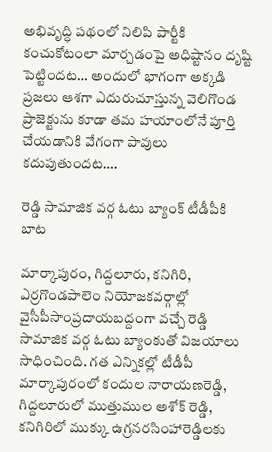అభివృద్ధి పథంలో నిలిపి పార్టీకి కంచుకోటంలా మార్చడంపై అధిష్టానం దృష్టి పెట్టిందట… అందులో భాగంగా అక్కడి ప్రజలు ఆశగా ఎదురుచూస్తున్న వెలిగొండ ప్రాజెక్టును కూడా త‌మ హ‌యాంలోనే పూర్తి చేయడానికి వేగంగా పావులు కదుపుతుందట….

రెడ్డి సామాజిక వర్గ ఓటు బ్యాంక్ టీడీపీకి బాట

మార్కాపురం, గిద్ద‌లూరు, క‌నిగిరి, ఎర్ర‌గొండ‌పాలెం నియోజ‌క‌వ‌ర్గాల్లో వైసీపీసాంప్ర‌దాయ‌బ‌ద్దంగా వ‌చ్చే రెడ్డి సామాజిక వ‌ర్గ ఓటు బ్యాంకుతో విజయాలు సాధించింది. గ‌త ఎన్నిక‌ల్లో టీడీపీ మార్కాపురంలో కందుల నారాయ‌ణ‌రెడ్డి, గిద్ద‌లూరులో ముత్తుముల అశోక్ రెడ్డి, క‌నిగిరిలో ముక్కు ఉగ్ర‌న‌ర‌సింహారెడ్డిల‌కు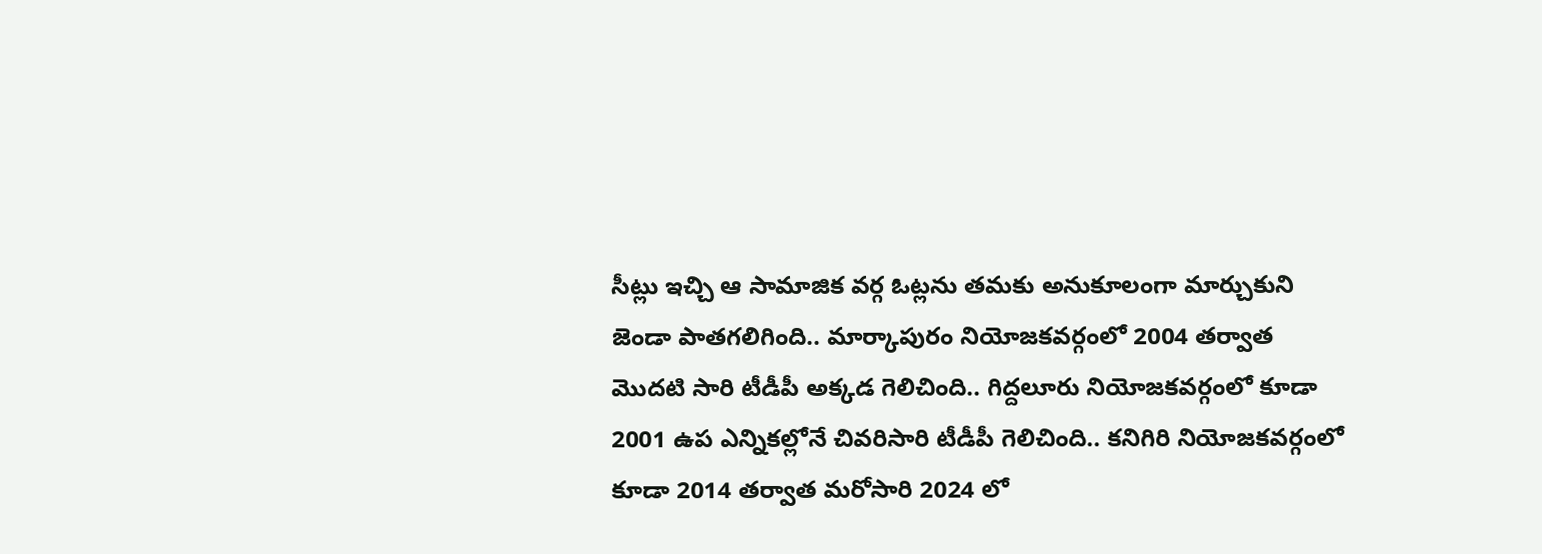సీట్లు ఇచ్చి ఆ సామాజిక వ‌ర్గ ఓట్ల‌ను త‌మ‌కు అనుకూలంగా మార్చుకుని జెండా పాత‌గలిగింది.. మార్కాపురం నియోజ‌క‌వ‌ర్గంలో 2004 త‌ర్వాత మొద‌టి సారి టీడీపీ అక్క‌డ గెలిచింది.. గిద్ద‌లూరు నియోజ‌క‌వ‌ర్గంలో కూడా 2001 ఉప ఎన్నిక‌ల్లోనే చివ‌రిసారి టీడీపీ గెలిచింది.. క‌నిగిరి నియోజ‌క‌వ‌ర్గంలో కూడా 2014 త‌ర్వాత మ‌రోసారి 2024 లో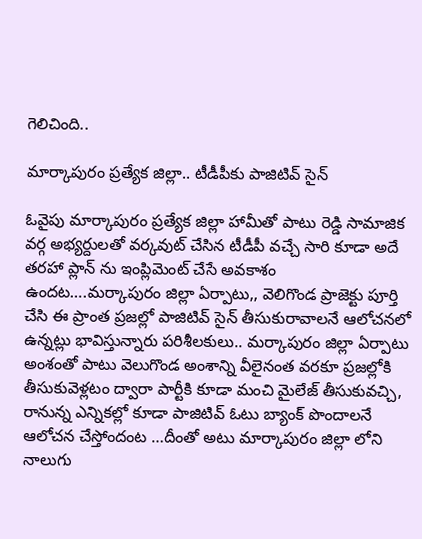గెలిచింది..

మార్కాపురం ప్రత్యేక జిల్లా.. టీడీపీకు పాజిటివ్ సైన్‌

ఓవైపు మార్కాపురం ప్ర‌త్యేక జిల్లా హామీతో పాటు రెడ్డి సామాజిక వ‌ర్గ అభ్య‌ర్దుల‌తో వ‌ర్క‌వుట్ చేసిన టీడీపీ వచ్చే సారి కూడా అదే త‌ర‌హా ప్లాన్ ను ఇంప్లిమెంట్ చేసే అవ‌కాశం ఉందట….మ‌ర్కాపురం జిల్లా ఏర్పాటు,, వెలిగొండ ప్రాజెక్టు పూర్తి చేసి ఈ ప్రాంత ప్ర‌జ‌ల్లో పాజిటివ్ సైన్ తీసుకురావాల‌నే ఆలోచ‌న‌లో ఉన్న‌ట్లు భావిస్తున్నారు ప‌రిశీల‌కులు.. మ‌ర్కాపురం జిల్లా ఏర్పాటు అంశంతో పాటు వెలుగొండ అంశాన్ని వీలైనంత వ‌ర‌కూ ప్ర‌జ‌ల్లోకి తీసుకువెళ్ల‌టం ద్వారా పార్టీకి కూడా మంచి మైలేజ్ తీసుకువ‌చ్చి, రానున్న ఎన్నిక‌ల్లో కూడా పాజిటివ్ ఓటు బ్యాంక్ పొందాల‌నే ఆలోచ‌న చేస్తోందంట …దీంతో అటు మార్కాపురం జిల్లా లోని నాలుగు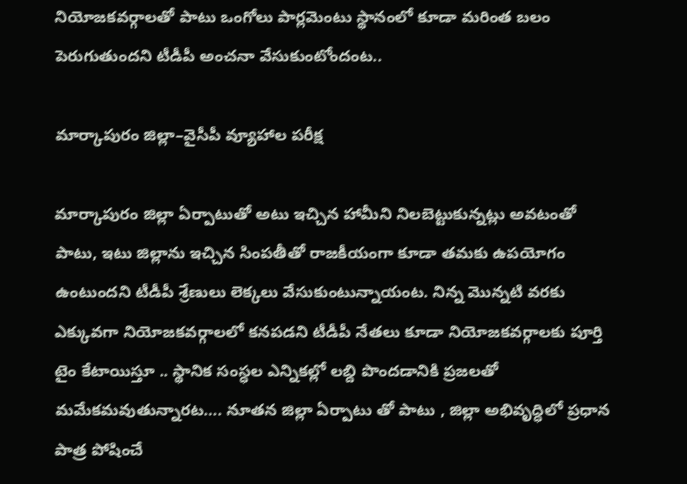నియోజ‌క‌వ‌ర్గాల‌తో పాటు ఒంగోలు పార్ల‌మెంటు స్థానంలో కూడా మరింత బలం పెరుగుతుందని టీడీపీ అంచ‌నా వేసుకుంటోందంట..

మార్కాపురం జిల్లా–వైసీపీ వ్యూహాల పరీక్ష

మార్కాపురం జిల్లా ఏర్పాటుతో అటు ఇచ్చిన హామీని నిల‌బెట్టుకున్న‌ట్లు అవ‌టంతో పాటు, ఇటు జిల్లాను ఇచ్చిన సింప‌తీతో రాజ‌కీయంగా కూడా త‌మ‌కు ఉప‌యోగం ఉంటుంద‌ని టీడీపీ శ్రేణులు లెక్కలు వేసుకుంటున్నాయంట. నిన్న మొన్నటి వరకు ఎక్కువగా నియోజకవర్గాలలో కనపడని టీడీపీ నేతలు కూడా నియోజకవర్గాలకు పూర్తి టైం కేటాయిస్తూ .. స్థానిక సంస్ధల ఎన్నికల్లో లబ్ది పొందడానికి ప్రజలతో మమేకమవుతున్నారట…. నూతన జిల్లా ఏర్పాటు తో పాటు , జిల్లా అభివృద్ధిలో ప్రధాన పాత్ర పోషించే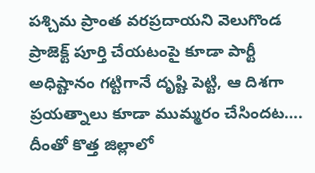పశ్చిమ ప్రాంత వరప్రదాయని వెలుగొండ ప్రాజెక్ట్ పూర్తి చేయటంపై కూడా పార్టీ అధిష్టానం గట్టిగానే దృష్టి పెట్టి, ఆ దిశగా ప్రయత్నాలు కూడా ముమ్మరం చేసిందట…. దీంతో కొత్త జిల్లాలో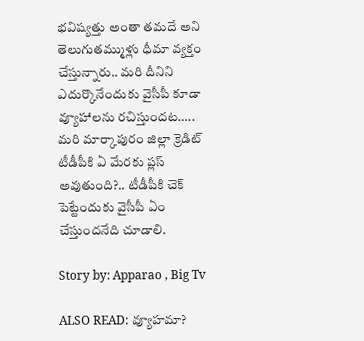భవిష్యత్తు అంతా తమదే అని తెలుగుతమ్ముళ్లు ధీమా వ్యక్తం చేస్తున్నారు.. మరి దీనిని ఎదుర్కొనేందుకు వైసీపీ కూడా వ్యూహాలను రచిస్తుందట….. మ‌రి మార్కాపురం జిల్లా క్రెడిట్ టీడీపీకి ఏ మేర‌కు ప్ల‌స్ అవుతుంది?.. టీడీపీకి చెక్ పెట్టేందుకు వైసీపీ ఏం చేస్తుంద‌నేది చూడాలి.

Story by: Apparao , Big Tv

ALSO READ: వ్యూహమా?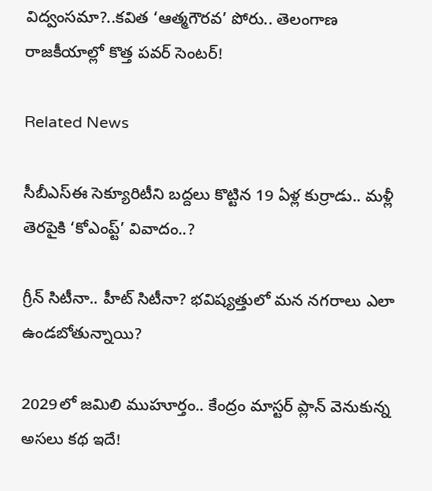విద్వంసమా?..కవిత ‘ఆత్మగౌరవ’ పోరు.. తెలంగాణ రాజకీయాల్లో కొత్త పవర్ సెంటర్!

Related News

సీబీఎస్‌ఈ సెక్యూరిటీని బద్దలు కొట్టిన 19 ఏళ్ల కుర్రాడు.. మళ్లీ తెరపైకి ‘కోఎంప్ట్’ వివాదం..?

గ్రీన్ సిటీనా.. హీట్ సిటీనా? భవిష్యత్తులో మన నగరాలు ఎలా ఉండబోతున్నాయి?

2029లో జమిలి ముహూర్తం.. కేంద్రం మాస్టర్ ప్లాన్ వెనుకున్న అసలు కథ ఇదే!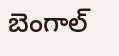బెంగాల్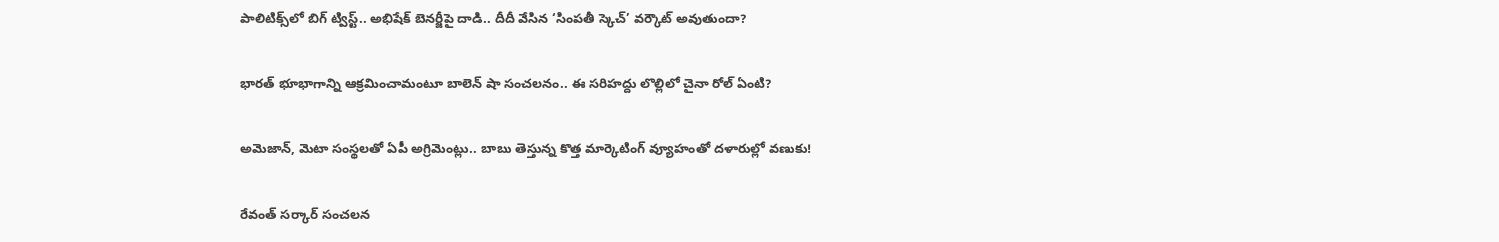పాలిటిక్స్‌లో బిగ్ ట్విస్ట్.. అభిషేక్ బెనర్జీపై దాడి.. దీదీ వేసిన ‘సింపతీ స్కెచ్’ వర్కౌట్ అవుతుందా?

భారత్ భూభాగాన్ని ఆక్రమించామంటూ బాలెన్ షా సంచలనం.. ఈ సరిహద్దు లొల్లిలో చైనా రోల్ ఏంటి?

అమెజాన్, మెటా సంస్థలతో ఏపీ అగ్రిమెంట్లు.. బాబు తెస్తున్న కొత్త మార్కెటింగ్ వ్యూహంతో దళారుల్లో వణుకు!

రేవంత్ సర్కార్ సంచలన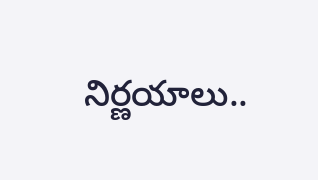నిర్ణయాలు..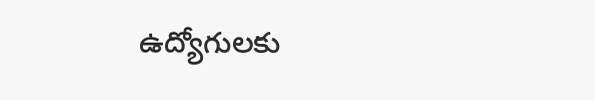ఉద్యోగులకు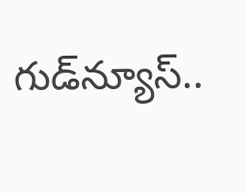గుడ్‌న్యూస్..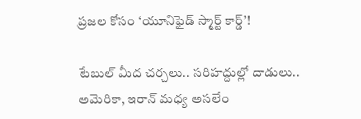ప్రజల కోసం ‘యూనిఫైడ్ స్మార్ట్ కార్డ్’!

టేబుల్ మీద చర్చలు.. సరిహద్దుల్లో దాడులు.. అమెరికా, ఇరాన్ మధ్య అసలేం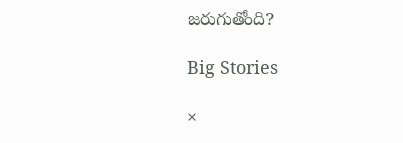జరుగుతోంది?

Big Stories

×